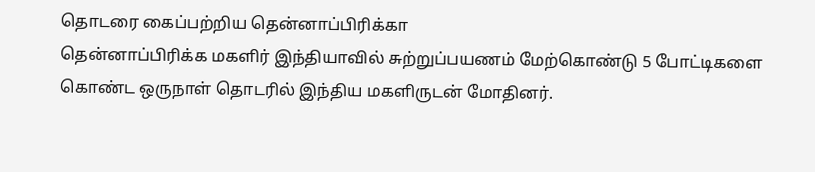தொடரை கைப்பற்றிய தென்னாப்பிரிக்கா
தென்னாப்பிரிக்க மகளிர் இந்தியாவில் சுற்றுப்பயணம் மேற்கொண்டு 5 போட்டிகளை கொண்ட ஒருநாள் தொடரில் இந்திய மகளிருடன் மோதினர்.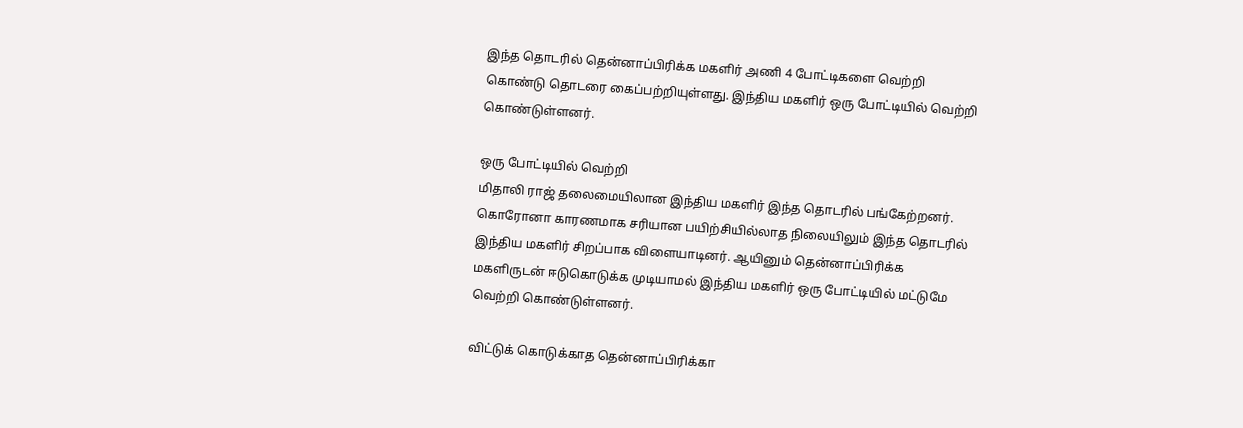இந்த தொடரில் தென்னாப்பிரிக்க மகளிர் அணி 4 போட்டிகளை வெற்றி கொண்டு தொடரை கைப்பற்றியுள்ளது. இந்திய மகளிர் ஒரு போட்டியில் வெற்றி கொண்டுள்ளனர்.

ஒரு போட்டியில் வெற்றி
மிதாலி ராஜ் தலைமையிலான இந்திய மகளிர் இந்த தொடரில் பங்கேற்றனர். கொரோனா காரணமாக சரியான பயிற்சியில்லாத நிலையிலும் இந்த தொடரில் இந்திய மகளிர் சிறப்பாக விளையாடினர். ஆயினும் தென்னாப்பிரிக்க மகளிருடன் ஈடுகொடுக்க முடியாமல் இந்திய மகளிர் ஒரு போட்டியில் மட்டுமே வெற்றி கொண்டுள்ளனர்.

விட்டுக் கொடுக்காத தென்னாப்பிரிக்கா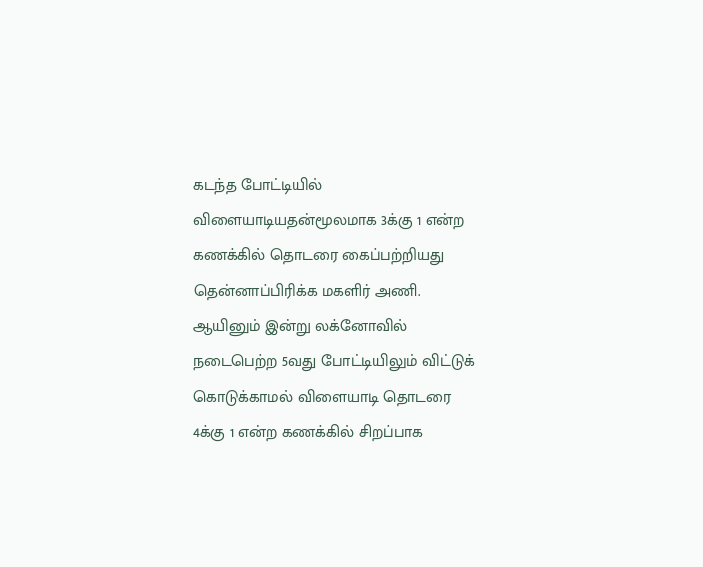கடந்த போட்டியில் விளையாடியதன்மூலமாக 3க்கு 1 என்ற கணக்கில் தொடரை கைப்பற்றியது தென்னாப்பிரிக்க மகளிர் அணி. ஆயினும் இன்று லக்னோவில் நடைபெற்ற 5வது போட்டியிலும் விட்டுக் கொடுக்காமல் விளையாடி தொடரை 4க்கு 1 என்ற கணக்கில் சிறப்பாக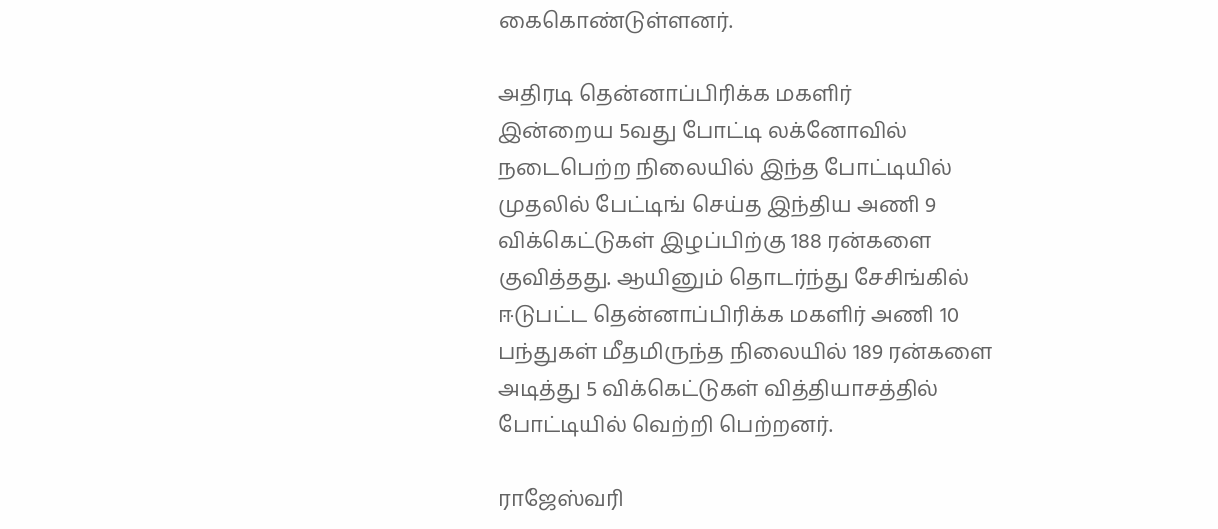கைகொண்டுள்ளனர்.

அதிரடி தென்னாப்பிரிக்க மகளிர்
இன்றைய 5வது போட்டி லக்னோவில் நடைபெற்ற நிலையில் இந்த போட்டியில் முதலில் பேட்டிங் செய்த இந்திய அணி 9 விக்கெட்டுகள் இழப்பிற்கு 188 ரன்களை குவித்தது. ஆயினும் தொடர்ந்து சேசிங்கில் ஈடுபட்ட தென்னாப்பிரிக்க மகளிர் அணி 10 பந்துகள் மீதமிருந்த நிலையில் 189 ரன்களை அடித்து 5 விக்கெட்டுகள் வித்தியாசத்தில் போட்டியில் வெற்றி பெற்றனர்.

ராஜேஸ்வரி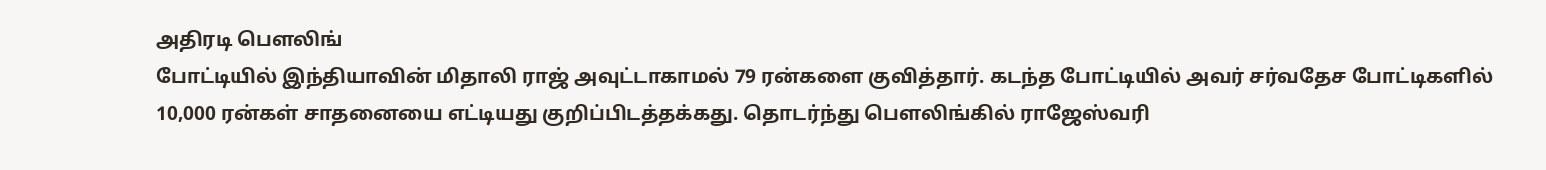அதிரடி பௌலிங்
போட்டியில் இந்தியாவின் மிதாலி ராஜ் அவுட்டாகாமல் 79 ரன்களை குவித்தார். கடந்த போட்டியில் அவர் சர்வதேச போட்டிகளில் 10,000 ரன்கள் சாதனையை எட்டியது குறிப்பிடத்தக்கது. தொடர்ந்து பௌலிங்கில் ராஜேஸ்வரி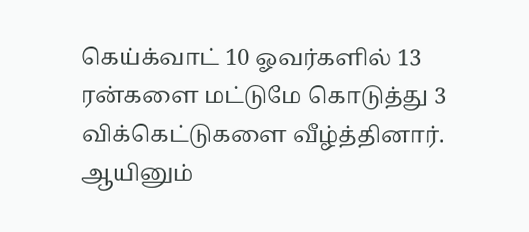கெய்க்வாட் 10 ஓவர்களில் 13 ரன்களை மட்டுமே கொடுத்து 3 விக்கெட்டுகளை வீழ்த்தினார். ஆயினும்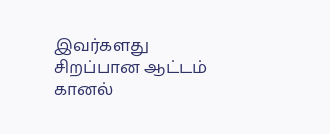இவர்களது சிறப்பான ஆட்டம் கானல்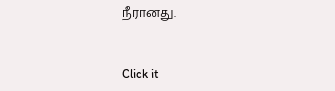நீரானது.


Click it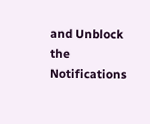and Unblock the Notifications